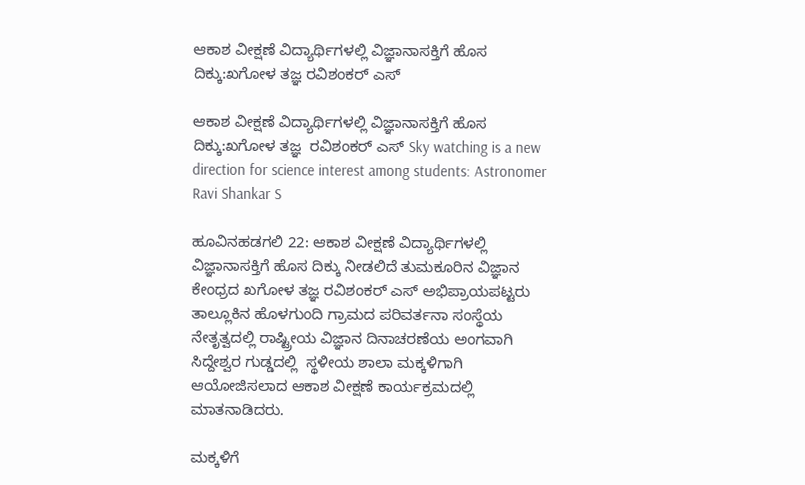ಆಕಾಶ ವೀಕ್ಷಣೆ ವಿದ್ಯಾರ್ಥಿಗಳಲ್ಲಿ ವಿಜ್ಞಾನಾಸಕ್ತಿಗೆ ಹೊಸ ದಿಕ್ಕು:ಖಗೋಳ ತಜ್ಞ ರವಿಶಂಕರ್ ಎಸ್

ಆಕಾಶ ವೀಕ್ಷಣೆ ವಿದ್ಯಾರ್ಥಿಗಳಲ್ಲಿ ವಿಜ್ಞಾನಾಸಕ್ತಿಗೆ ಹೊಸ ದಿಕ್ಕು:ಖಗೋಳ ತಜ್ಞ  ರವಿಶಂಕರ್ ಎಸ್ Sky watching is a new direction for science interest among students: Astronomer Ravi Shankar S

ಹೂವಿನಹಡಗಲಿ 22: ಆಕಾಶ ವೀಕ್ಷಣೆ ವಿದ್ಯಾರ್ಥಿಗಳಲ್ಲಿ ವಿಜ್ಞಾನಾಸಕ್ತಿಗೆ ಹೊಸ ದಿಕ್ಕು ನೀಡಲಿದೆ ತುಮಕೂರಿನ ವಿಜ್ಞಾನ ಕೇಂಧ್ರದ ಖಗೋಳ ತಜ್ಞ ರವಿಶಂಕರ್ ಎಸ್ ಅಭಿಪ್ರಾಯಪಟ್ಟರು ತಾಲ್ಲೂಕಿನ ಹೊಳಗುಂದಿ ಗ್ರಾಮದ ಪರಿವರ್ತನಾ ಸಂಸ್ಥೆಯ ನೇತೃತ್ವದಲ್ಲಿ ರಾಷ್ಟ್ರೀಯ ವಿಜ್ಞಾನ ದಿನಾಚರಣೆಯ ಅಂಗವಾಗಿ ಸಿದ್ದೇಶ್ವರ ಗುಡ್ಡದಲ್ಲಿ  ಸ್ಥಳೀಯ ಶಾಲಾ ಮಕ್ಕಳಿಗಾಗಿ ಆಯೋಜಿಸಲಾದ ಆಕಾಶ ವೀಕ್ಷಣೆ ಕಾರ್ಯಕ್ರಮದಲ್ಲಿ  ಮಾತನಾಡಿದರು.

ಮಕ್ಕಳಿಗೆ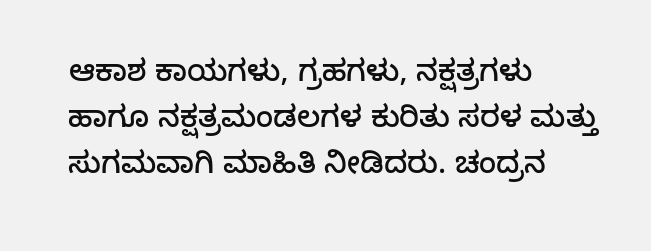ಆಕಾಶ ಕಾಯಗಳು, ಗ್ರಹಗಳು, ನಕ್ಷತ್ರಗಳು ಹಾಗೂ ನಕ್ಷತ್ರಮಂಡಲಗಳ ಕುರಿತು ಸರಳ ಮತ್ತು ಸುಗಮವಾಗಿ ಮಾಹಿತಿ ನೀಡಿದರು. ಚಂದ್ರನ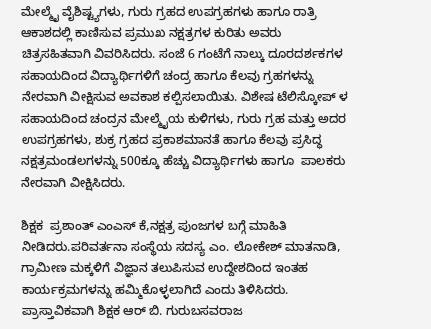ಮೇಲ್ಮೈ ವೈಶಿಷ್ಟ್ಯಗಳು, ಗುರು ಗ್ರಹದ ಉಪಗ್ರಹಗಳು ಹಾಗೂ ರಾತ್ರಿ ಆಕಾಶದಲ್ಲಿ ಕಾಣಿಸುವ ಪ್ರಮುಖ ನಕ್ಷತ್ರಗಳ ಕುರಿತು ಅವರು ಚಿತ್ರಸಹಿತವಾಗಿ ವಿವರಿಸಿದರು. ಸಂಜೆ 6 ಗಂಟೆಗೆ ನಾಲ್ಕು ದೂರದರ್ಶಕಗಳ ಸಹಾಯದಿಂದ ವಿದ್ಯಾರ್ಥಿಗಳಿಗೆ ಚಂದ್ರ ಹಾಗೂ ಕೆಲವು ಗ್ರಹಗಳನ್ನು ನೇರವಾಗಿ ವೀಕ್ಷಿಸುವ ಅವಕಾಶ ಕಲ್ಪಿಸಲಾಯಿತು. ವಿಶೇಷ ಟೆಲಿಸ್ಕೋಪ್ ಳ ಸಹಾಯದಿಂದ ಚಂದ್ರನ ಮೇಲ್ಮೈಯ ಕುಳಿಗಳು, ಗುರು ಗ್ರಹ ಮತ್ತು ಅದರ ಉಪಗ್ರಹಗಳು, ಶುಕ್ರ ಗ್ರಹದ ಪ್ರಕಾಶಮಾನತೆ ಹಾಗೂ ಕೆಲವು ಪ್ರಸಿದ್ಧ ನಕ್ಷತ್ರಮಂಡಲಗಳನ್ನು 500ಕ್ಕೂ ಹೆಚ್ಚು ವಿದ್ಯಾರ್ಥಿಗಳು ಹಾಗೂ  ಪಾಲಕರು ನೇರವಾಗಿ ವೀಕ್ಷಿಸಿದರು.

ಶಿಕ್ಷಕ  ಪ್ರಶಾಂತ್ ಎಂಎಸ್ ಕೆ,ನಕ್ಷತ್ರ ಪುಂಜಗಳ ಬಗ್ಗೆ ಮಾಹಿತಿ ನೀಡಿದರು.ಪರಿವರ್ತನಾ ಸಂಸ್ಥೆಯ ಸದಸ್ಯ ಎಂ. ಲೋಕೇಶ್ ಮಾತನಾಡಿ, ಗ್ರಾಮೀಣ ಮಕ್ಕಳಿಗೆ ವಿಜ್ಞಾನ ತಲುಪಿಸುವ ಉದ್ದೇಶದಿಂದ ಇಂತಹ ಕಾರ್ಯಕ್ರಮಗಳನ್ನು ಹಮ್ಮಿಕೊಳ್ಳಲಾಗಿದೆ ಎಂದು ತಿಳಿಸಿದರು. ಪ್ರಾಸ್ತಾವಿಕವಾಗಿ ಶಿಕ್ಷಕ ಆರ್ ಬಿ. ಗುರುಬಸವರಾಜ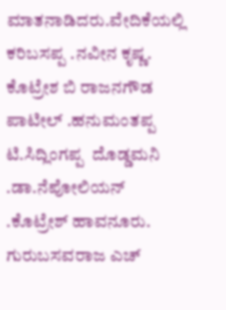ಮಾತನಾಡಿದರು.ವೇದಿಕೆಯಲ್ಲಿ ಕರಿಬಸಪ್ಪ .ನವೀನ ಕೃಷ್ಣ. ಕೊಟ್ರೇಶ ಬಿ ರಾಜನಗೌಡ ಪಾಟೀಲ್ .ಹನುಮಂತಪ್ಪ ಟಿ.ಸಿದ್ಲಿಂಗಪ್ಪ  ದೊಡ್ಡಮನಿ .ಡಾ.ನೆಪೋಲಿಯನ್ .ಕೊಟ್ರೇಶ್ ಹಾವನೂರು. ಗುರುಬಸವರಾಜ ಎಚ್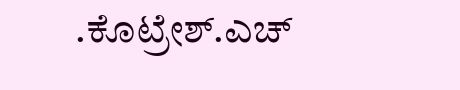.ಕೊಟ್ರೇಶ್‌.ಎಚ್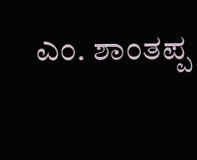ಎಂ. ಶಾಂತಪ್ಪ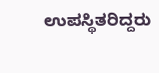ಉಪಸ್ಥಿತರಿದ್ದರು